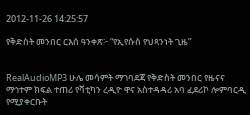2012-11-26 14:25:57

የቅድስት መንበር ርእሰ ዓንቀጽ፦ “የኢየሱስ የህጻንነት ጊዜ”


RealAudioMP3 ሁሌ መሳምት ማገባደጃ የቅድስት መንበር የዜናና ማኅተም ክፍል ተጠሪ የቫቲካን ረዲዮ ዋና አስተዳዳሪ አባ ፈደሪኮ ሎምባርዲ የሚያቀርቡት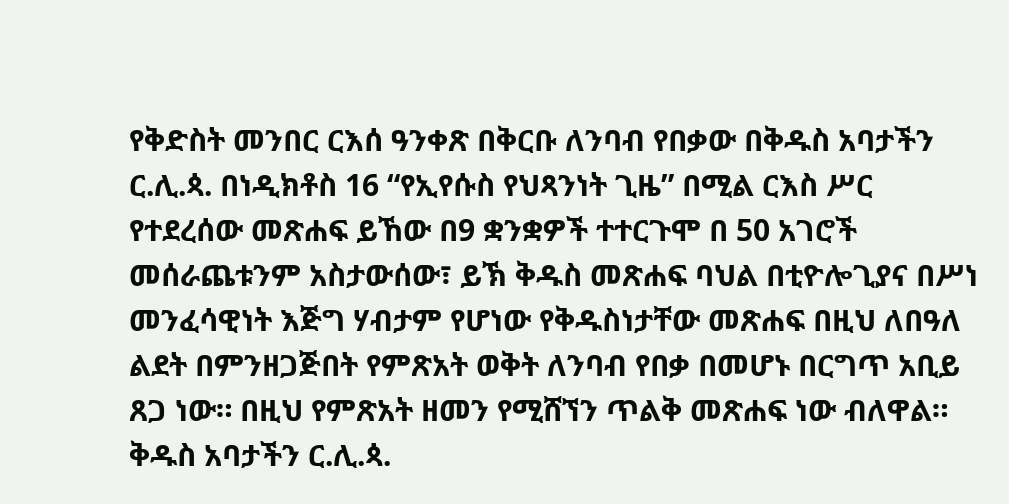የቅድስት መንበር ርእሰ ዓንቀጽ በቅርቡ ለንባብ የበቃው በቅዱስ አባታችን ር.ሊ.ጳ. በነዲክቶስ 16 “የኢየሱስ የህጻንነት ጊዜ” በሚል ርእስ ሥር የተደረሰው መጽሐፍ ይኸው በ9 ቋንቋዎች ተተርጉሞ በ 50 አገሮች መሰራጨቱንም አስታውሰው፣ ይኽ ቅዱስ መጽሐፍ ባህል በቲዮሎጊያና በሥነ መንፈሳዊነት እጅግ ሃብታም የሆነው የቅዱስነታቸው መጽሐፍ በዚህ ለበዓለ ልደት በምንዘጋጅበት የምጽአት ወቅት ለንባብ የበቃ በመሆኑ በርግጥ አቢይ ጸጋ ነው። በዚህ የምጽአት ዘመን የሚሸኘን ጥልቅ መጽሐፍ ነው ብለዋል።
ቅዱስ አባታችን ር.ሊ.ጳ.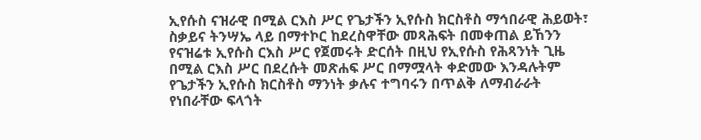ኢየሱስ ናዝራዊ በሚል ርእስ ሥር የጌታችን ኢየሱስ ክርስቶስ ማኅበራዊ ሕይወት፣ ስቃይና ትንሣኤ ላይ በማተኮር ከደረስዋቸው መጻሕፍት በመቀጠል ይኸንን የናዝሬቱ ኢየሱስ ርእስ ሥር የጀመሩት ድርሰት በዚህ የኢየሱስ የሕጻንነት ጊዜ በሚል ርእስ ሥር በደረሱት መጽሐፍ ሥር በማሟላት ቀድመው እንዳሉትም የጌታችን ኢየሱስ ክርስቶስ ማንነት ቃሉና ተግባሩን በጥልቅ ለማብራራት የነበራቸው ፍላጎት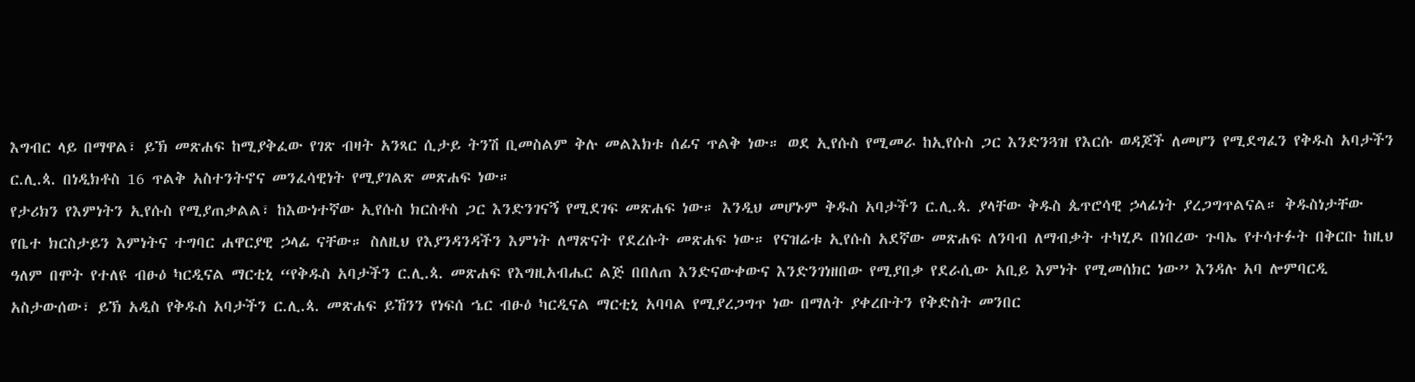እግብር ላይ በማዋል፣ ይኽ መጽሐፍ ከሚያቅፈው የገጽ ብዛት አንጻር ሲታይ ትንሽ ቢመስልም ቅሉ መልእክቱ ሰፊና ጥልቅ ነው። ወደ ኢየሱስ የሚመራ ከኢየሱስ ጋር እንድንጓዝ የእርሱ ወዳጆች ለመሆን የሚደግፈን የቅዱስ አባታችን ር.ሊ.ጳ. በነዲክቶስ 16 ጥልቅ አስተንትኖና መንፈሳዊነት የሚያገልጽ መጽሐፍ ነው።
የታሪክን የእምነትን ኢየሱስ የሚያጠቃልል፣ ከእውነተኛው ኢየሱስ ክርስቶስ ጋር እንድንገናኝ የሚደገፍ መጽሐፍ ነው። እንዲህ መሆኑም ቅዱስ አባታችን ር.ሊ.ጳ. ያላቸው ቅዱስ ጴጥሮሳዊ ኃላፊነት ያረጋግጥልናል። ቅዱስነታቸው የቤተ ክርስታይን እምነትና ተግባር ሐዋርያዊ ኃላፊ ናቸው። ስለዚህ የእያንዳንዳችን እምነት ለማጽናት የደረሱት መጽሐፍ ነው። የናዝሬቱ ኢየሱስ አደኛው መጽሐፍ ለንባብ ለማብቃት ተካሂዶ በነበረው ጉባኤ የተሳተፉት በቅርቡ ከዚህ ዓለም በሞት የተለዩ ብፁዕ ካርዲናል ማርቲኒ “የቅዱስ አባታችን ር.ሊ.ጳ. መጽሐፍ የእግዚአብሔር ልጅ በበለጠ እንድናውቀውና እንድንገነዘበው የሚያበቃ የደራሲው አቢይ እምነት የሚመሰክር ነው” እንዳሉ አባ ሎምባርዲ አስታውሰው፣ ይኽ አዲስ የቅዱስ አባታችን ር.ሊ.ጳ. መጽሐፍ ይኸንን የነፍሰ ኄር ብፁዕ ካርዲናል ማርቲኒ አባባል የሚያረጋግጥ ነው በማለት ያቀረቡትን የቅድስት መንበር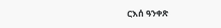ርእሰ ዓንቀጽ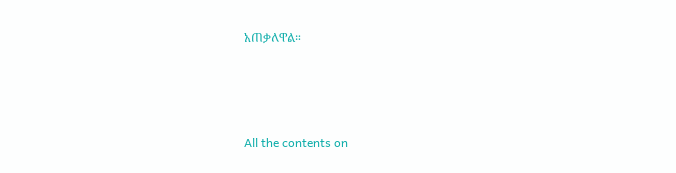አጠቃለዋል።







All the contents on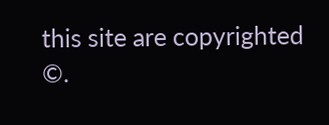this site are copyrighted ©.